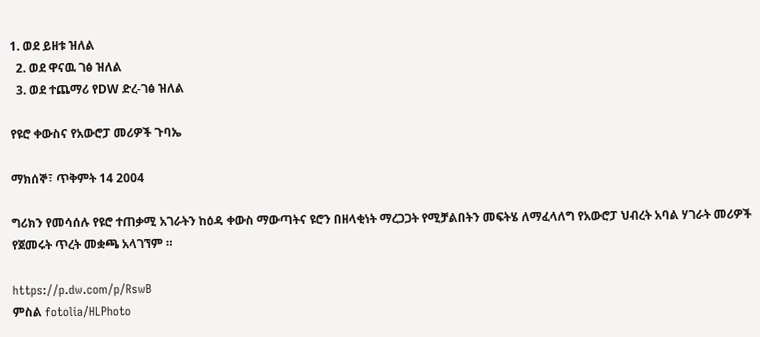1. ወደ ይዘቱ ዝለል
  2. ወደ ዋናዉ ገፅ ዝለል
  3. ወደ ተጨማሪ የDW ድረ-ገፅ ዝለል

የዩሮ ቀውስና የአውሮፓ መሪዎች ጉባኤ

ማክሰኞ፣ ጥቅምት 14 2004

ግሪክን የመሳሰሉ የዩሮ ተጠቃሚ አገራትን ከዕዳ ቀውስ ማውጣትና ዩሮን በዘላቂነት ማረጋጋት የሚቻልበትን መፍትሄ ለማፈላለግ የአውሮፓ ህብረት አባል ሃገራት መሪዎች የጀመሩት ጥረት መቋጫ አላገኘም ።

https://p.dw.com/p/RswB
ምስል fotolia/HLPhoto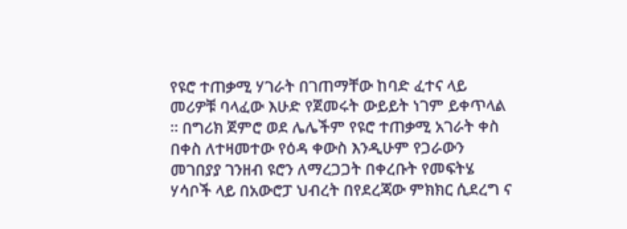የዩሮ ተጠቃሚ ሃገራት በገጠማቸው ከባድ ፈተና ላይ መሪዎቹ ባላፈው እሁድ የጀመሩት ውይይት ነገም ይቀጥላል ። በግሪክ ጀምሮ ወደ ሌሌችም የዩሮ ተጠቃሚ አገራት ቀስ በቀስ ለተዛመተው የዕዳ ቀውስ እንዲሁም የጋራውን መገበያያ ገንዘብ ዩሮን ለማረጋጋት በቀረቡት የመፍትሄ ሃሳቦች ላይ በአውሮፓ ህብረት በየደረጃው ምክክር ሲደረግ ና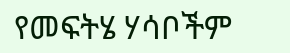የመፍትሄ ሃሳቦችም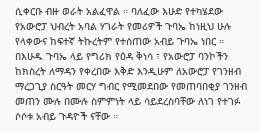ሲቀርቡ ብዙ ወራት አልፈዋል ። ባለፈው እሁድ የተካሄደው የአውሮፓ ህብረት አባል ሃገራት የመሪዎች ጉባኤ ከነዚህ ሁሉ የላቀውና ከፍተኛ ትኩረትም የተሰጠው አብይ ጉባኤ ነበር ። በእሁዱ ጉባኤ ላይ የግሪክ የዕዳ ቅነሳ ፣ የአውሮፓ ባንኮችን ከክስረት ለማዳን የቀረበው እቅድ እንዲሁም ለአውሮፓ የገንዘብ ማረጋጊያ ስርዓት መርሃ ግብር የሚመደበው የመጠባበቂያ ገንዘብ መጠን ሙሉ በሙሉ ስምምነት ላይ ሳይደረስባቸው ለነገ የተገፉ ሶሶቱ አብይ ጉዳዮች ናቸው ።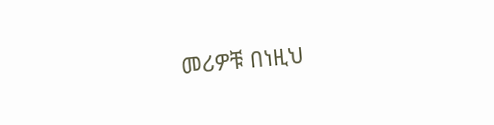መሪዎቹ በነዚህ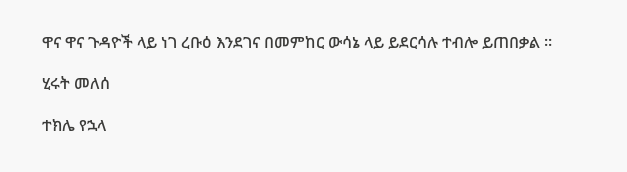ዋና ዋና ጉዳዮች ላይ ነገ ረቡዕ እንደገና በመምከር ውሳኔ ላይ ይደርሳሉ ተብሎ ይጠበቃል ።

ሂሩት መለሰ

ተክሌ የኋላ